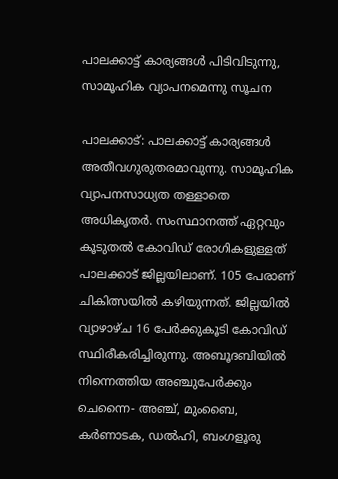പാലക്കാട്ട് കാര്യങ്ങള്‍ പിടിവിടുന്നു, സാമൂഹിക വ്യാപനമെന്നു സൂചന

പാലക്കാട്: പാലക്കാട്ട് കാര്യങ്ങള്‍ അതീവഗുരുതരമാവുന്നു. സാമൂഹിക വ്യാപനസാധ്യത തള്ളാതെ അധികൃതര്‍. സംസ്ഥാനത്ത് ഏറ്റവും കൂടുതല്‍ കോവിഡ് രോഗികളുള്ളത് പാലക്കാട് ജില്ലയിലാണ്. 105 പേരാണ് ചികിത്സയില്‍ കഴിയുന്നത്. ജില്ലയില്‍ വ്യാഴാഴ്ച 16 പേര്‍ക്കുകൂടി കോവിഡ് സ്ഥിരീകരിച്ചിരുന്നു. അബൂദബിയില്‍ നിന്നെത്തിയ അഞ്ചുപേര്‍ക്കും ചെന്നൈ- അഞ്ച്, മുംബൈ, കര്‍ണാടക, ഡല്‍ഹി, ബംഗളൂരു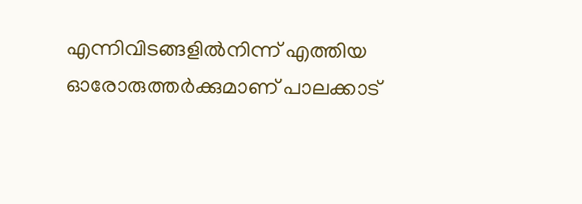എന്നിവിടങ്ങളില്‍നിന്ന് എത്തിയ ഓരോരുത്തര്‍ക്കുമാണ് പാലക്കാട്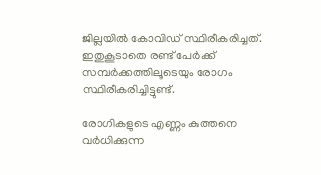ജില്ലയില്‍ കോവിഡ് സ്ഥിരീകരിച്ചത്. ഇതുകൂടാതെ രണ്ട് പേര്‍ക്ക് സമ്പര്‍ക്കത്തിലൂടെയും രോഗം സ്ഥിരീകരിച്ചിട്ടുണ്ട്.

രോഗികളുടെ എണ്ണം കുത്തനെ വര്‍ധിക്കുന്ന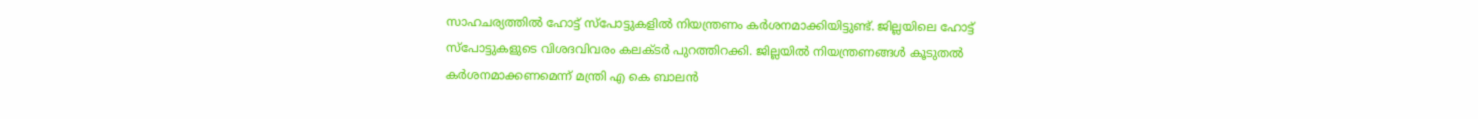സാഹചര്യത്തില്‍ ഹോട്ട് സ്പോട്ടുകളില്‍ നിയന്ത്രണം കര്‍ശനമാക്കിയിട്ടുണ്ട്. ജില്ലയിലെ ഹോട്ട് സ്പോട്ടുകളുടെ വിശദവിവരം കലക്ടര്‍ പുറത്തിറക്കി. ജില്ലയില്‍ നിയന്ത്രണങ്ങള്‍ കൂടുതല്‍ കര്‍ശനമാക്കണമെന്ന് മന്ത്രി എ കെ ബാലന്‍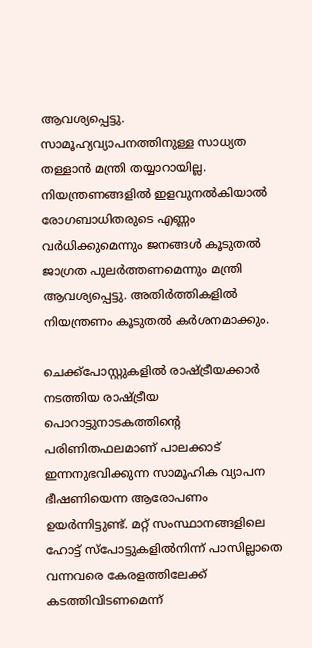ആവശ്യപ്പെട്ടു. സാമൂഹ്യവ്യാപനത്തിനുള്ള സാധ്യത തള്ളാന്‍ മന്ത്രി തയ്യാറായില്ല. നിയന്ത്രണങ്ങളില്‍ ഇളവുനല്‍കിയാല്‍ രോഗബാധിതരുടെ എണ്ണം വര്‍ധിക്കുമെന്നും ജനങ്ങള്‍ കൂടുതല്‍ ജാഗ്രത പുലര്‍ത്തണമെന്നും മന്ത്രി ആവശ്യപ്പെട്ടു. അതിര്‍ത്തികളില്‍ നിയന്ത്രണം കൂടുതല്‍ കര്‍ശനമാക്കും.

ചെക്ക്‌പോസ്റ്റുകളില്‍ രാഷ്ട്രീയക്കാര്‍ നടത്തിയ രാഷ്ട്രീയ പൊറാട്ടുനാടകത്തിന്റെ പരിണിതഫലമാണ് പാലക്കാട് ഇന്നനുഭവിക്കുന്ന സാമൂഹിക വ്യാപന ഭീഷണിയെന്ന ആരോപണം ഉയര്‍ന്നിട്ടുണ്ട്. മറ്റ് സംസ്ഥാനങ്ങളിലെ ഹോട്ട് സ്‌പോട്ടുകളില്‍നിന്ന് പാസില്ലാതെ വന്നവരെ കേരളത്തിലേക്ക് കടത്തിവിടണമെന്ന്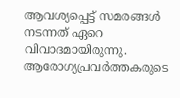ആവശ്യപ്പെട്ട് സമരങ്ങള്‍ നടന്നത് ഏറെ വിവാദമായിരുന്നു. ആരോഗ്യപ്രവര്‍ത്തകരുടെ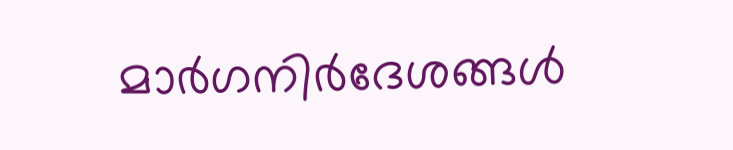മാര്‍ഗനിര്‍ദേശങ്ങള്‍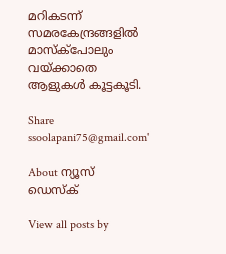മറികടന്ന് സമരകേന്ദ്രങ്ങളില്‍ മാസ്‌ക്‌പോലും വയ്ക്കാതെ ആളുകള്‍ കൂട്ടകൂടി.

Share
ssoolapani75@gmail.com'

About ന്യൂസ് ഡെസ്ക്

View all posts by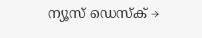ന്യൂസ് ഡെസ്ക് →